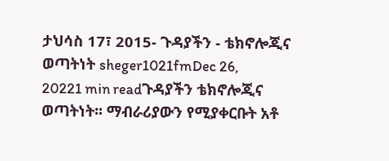ታህሳስ 17፣ 2015- ጉዳያችን - ቴክኖሎጂና ወጣትነት sheger1021fmDec 26, 20221 min readጉዳያችን ቴክኖሎጂና ወጣትነት፡፡ ማብራሪያውን የሚያቀርቡት አቶ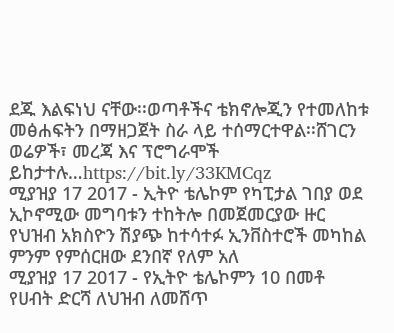ደጁ እልፍነህ ናቸው፡፡ወጣቶችና ቴክኖሎጂን የተመለከቱ መፅሐፍትን በማዘጋጀት ስራ ላይ ተሰማርተዋል፡፡ሸገርን ወሬዎች፣ መረጃ እና ፕሮግራሞች ይከታተሉ…https://bit.ly/33KMCqz
ሚያዝያ 17 2017 - ኢትዮ ቴሌኮም የካፒታል ገበያ ወደ ኢኮኖሚው መግባቱን ተከትሎ በመጀመርያው ዙር የህዝብ አክስዮን ሽያጭ ከተሳተፉ ኢንቨስተሮች መካከል ምንም የምሰርዘው ደንበኛ የለም አለ
ሚያዝያ 17 2017 - የኢትዮ ቴሌኮምን 10 በመቶ የሀብት ድርሻ ለህዝብ ለመሸጥ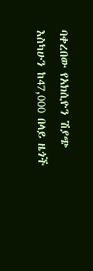ባቀረበው የአክሲዮን ሽያጭ እስካሁን ከ47,000 በላይ ዜጎች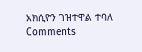አክሲዮን ገዝተዋል ተባለ
Comments